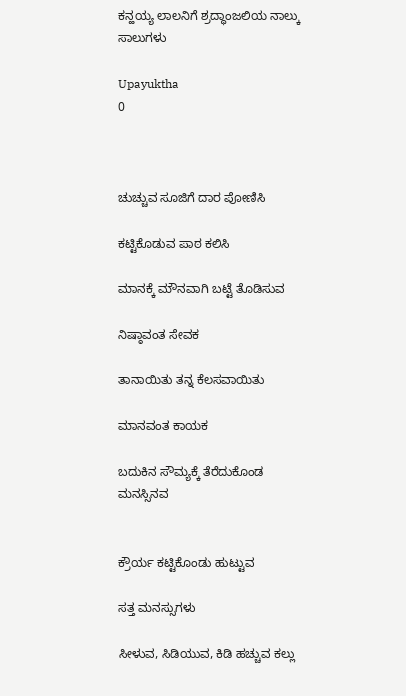ಕನ್ಹಯ್ಯ ಲಾಲನಿಗೆ ಶ್ರದ್ಧಾಂಜಲಿಯ ನಾಲ್ಕು ಸಾಲುಗಳು

Upayuktha
0



ಚುಚ್ಚುವ ಸೂಜಿಗೆ ದಾರ ಪೋಣಿಸಿ

ಕಟ್ಟಿಕೊಡುವ ಪಾಠ ಕಲಿಸಿ

ಮಾನಕ್ಕೆ ಮೌನವಾಗಿ ಬಟ್ಟೆ ತೊಡಿಸುವ

ನಿಷ್ಠಾವಂತ ಸೇವಕ

ತಾನಾಯಿತು ತನ್ನ ಕೆಲಸವಾಯಿತು

ಮಾನವಂತ ಕಾಯಕ

ಬದುಕಿನ ಸೌಮ್ಯಕ್ಕೆ ತೆರೆದುಕೊಂಡ ಮನಸ್ಸಿನವ


ಕ್ರೌರ್ಯ ಕಟ್ಟಿಕೊಂಡು ಹುಟ್ಟುವ

ಸತ್ತ ಮನಸ್ಸುಗಳು

ಸೀಳುವ, ಸಿಡಿಯುವ, ಕಿಡಿ ಹಚ್ಚುವ ಕಲ್ಲು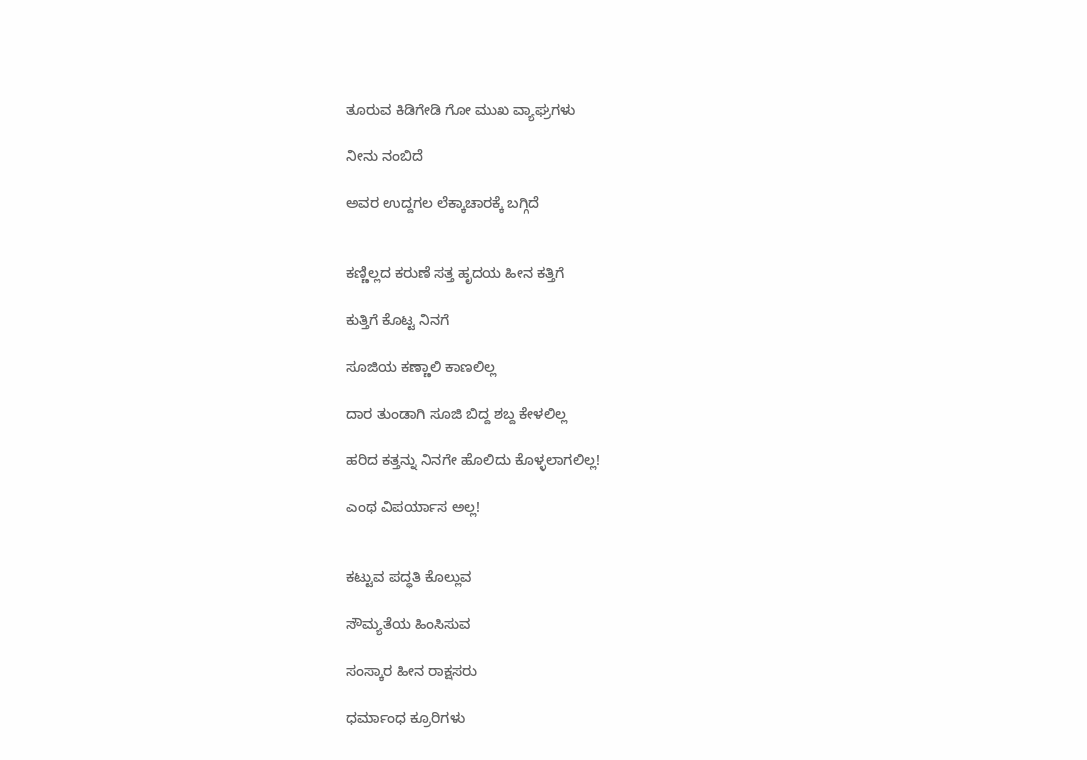ತೂರುವ ಕಿಡಿಗೇಡಿ ಗೋ ಮುಖ ವ್ಯಾಘ್ರಗಳು

ನೀನು ನಂಬಿದೆ

ಅವರ ಉದ್ದಗಲ ಲೆಕ್ಕಾಚಾರಕ್ಕೆ ಬಗ್ಗಿದೆ


ಕಣ್ಣಿಲ್ಲದ ಕರುಣೆ ಸತ್ತ ಹೃದಯ ಹೀನ ಕತ್ತಿಗೆ

ಕುತ್ತಿಗೆ ಕೊಟ್ಟ ನಿನಗೆ

ಸೂಜಿಯ ಕಣ್ಣಾಲಿ ಕಾಣಲಿಲ್ಲ

ದಾರ ತುಂಡಾಗಿ ಸೂಜಿ ಬಿದ್ದ ಶಬ್ದ ಕೇಳಲಿಲ್ಲ

ಹರಿದ ಕತ್ತನ್ನು ನಿನಗೇ ಹೊಲಿದು ಕೊಳ್ಳಲಾಗಲಿಲ್ಲ!

ಎಂಥ ವಿಪರ್ಯಾಸ ಅಲ್ಲ!


ಕಟ್ಟುವ ಪದ್ಧತಿ ಕೊಲ್ಲುವ

ಸೌಮ್ಯತೆಯ ಹಿಂಸಿಸುವ

ಸಂಸ್ಕಾರ ಹೀನ ರಾಕ್ಷಸರು

ಧರ್ಮಾಂಧ ಕ್ರೂರಿಗಳು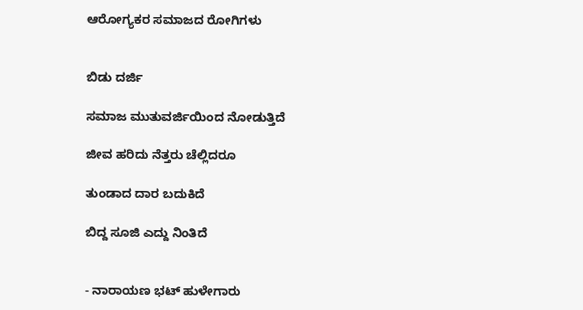ಆರೋಗ್ಯಕರ ಸಮಾಜದ ರೋಗಿಗಳು


ಬಿಡು ದರ್ಜಿ

ಸಮಾಜ ಮುತುವರ್ಜಿಯಿಂದ ನೋಡುತ್ತಿದೆ

ಜೀವ ಹರಿದು ನೆತ್ತರು ಚೆಲ್ಲಿದರೂ

ತುಂಡಾದ ದಾರ ಬದುಕಿದೆ

ಬಿದ್ದ ಸೂಜಿ ಎದ್ದು ನಿಂತಿದೆ


- ನಾರಾಯಣ ಭಟ್ ಹುಳೇಗಾರು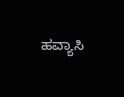ಹವ್ಯಾಸಿ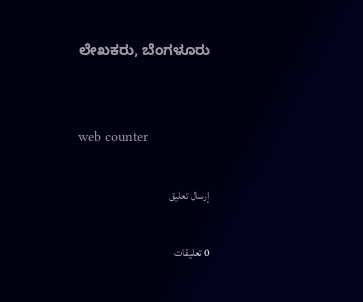ಲೇಖಕರು, ಬೆಂಗಳೂರು


web counter

إرسال تعليق

0 تعليقات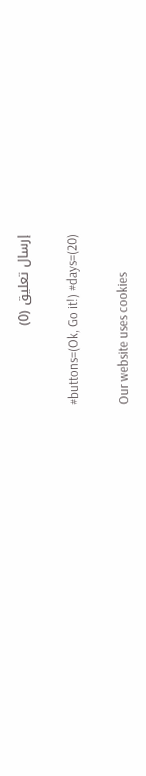إرسال تعليق (0)

#buttons=(Ok, Go it!) #days=(20)

Our website uses cookies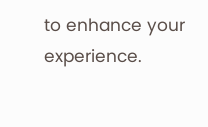to enhance your experience.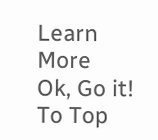Learn More
Ok, Go it!
To Top